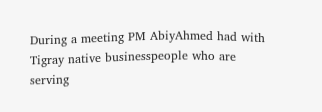During a meeting PM AbiyAhmed had with Tigray native businesspeople who are serving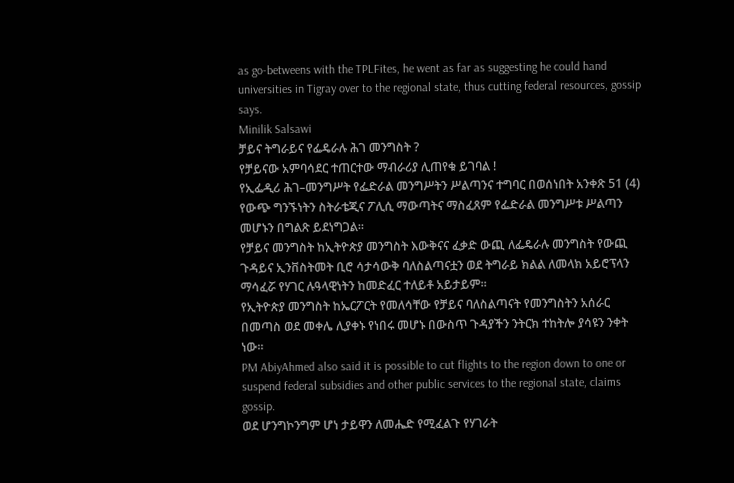as go-betweens with the TPLFites, he went as far as suggesting he could hand universities in Tigray over to the regional state, thus cutting federal resources, gossip says.
Minilik Salsawi
ቻይና ትግራይና የፌዴራሉ ሕገ መንግስት ?
የቻይናው አምባሳደር ተጠርተው ማብራሪያ ሊጠየቁ ይገባል !
የኢፌዲሪ ሕገ–መንግሥት የፌድራል መንግሥትን ሥልጣንና ተግባር በወሰነበት አንቀጽ 51 (4) የውጭ ግንኙነትን ስትራቴጂና ፖሊሲ ማውጣትና ማስፈጸም የፌድራል መንግሥቱ ሥልጣን መሆኑን በግልጽ ይደነግጋል።
የቻይና መንግስት ከኢትዮጵያ መንግስት እውቅናና ፈቃድ ውጪ ለፌዴራሉ መንግስት የውጪ ጉዳይና ኢንቨስትመት ቢሮ ሳታሳውቅ ባለስልጣናቷን ወደ ትግራይ ክልል ለመላክ አይሮፕላን ማሳፈሯ የሃገር ሉዓላዊነትን ከመድፈር ተለይቶ አይታይም።
የኢትዮጵያ መንግስት ከኤርፖርት የመለሳቸው የቻይና ባለስልጣናት የመንግስትን አሰራር በመጣስ ወደ መቀሌ ሊያቀኑ የነበሩ መሆኑ በውስጥ ጉዳያችን ንትርክ ተከትሎ ያሳዩን ንቀት ነው።
PM AbiyAhmed also said it is possible to cut flights to the region down to one or suspend federal subsidies and other public services to the regional state, claims gossip.
ወደ ሆንግኮንግም ሆነ ታይዋን ለመሔድ የሚፈልጉ የሃገራት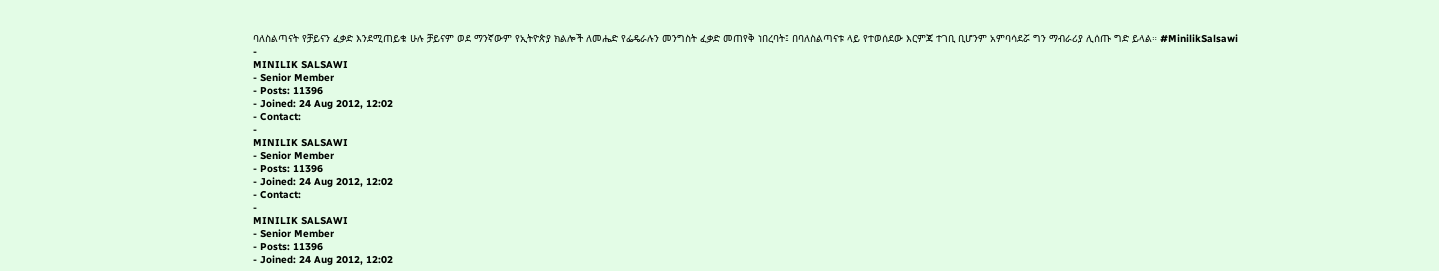ባለስልጣናት የቻይናን ፈቃድ እንደሚጠይቁ ሁሉ ቻይናም ወደ ማንኛውም የኢትዮጵያ ክልሎች ለመሔድ የፌዴራሉን መንግስት ፈቃድ መጠየቅ ነበረባት፤ በባለስልጣናቱ ላይ የተወሰደው እርምጃ ተገቢ ቢሆንም አምባሳደሯ ግን ማብራሪያ ሊሰጡ ግድ ይላል። #MinilikSalsawi
-
MINILIK SALSAWI
- Senior Member
- Posts: 11396
- Joined: 24 Aug 2012, 12:02
- Contact:
-
MINILIK SALSAWI
- Senior Member
- Posts: 11396
- Joined: 24 Aug 2012, 12:02
- Contact:
-
MINILIK SALSAWI
- Senior Member
- Posts: 11396
- Joined: 24 Aug 2012, 12:02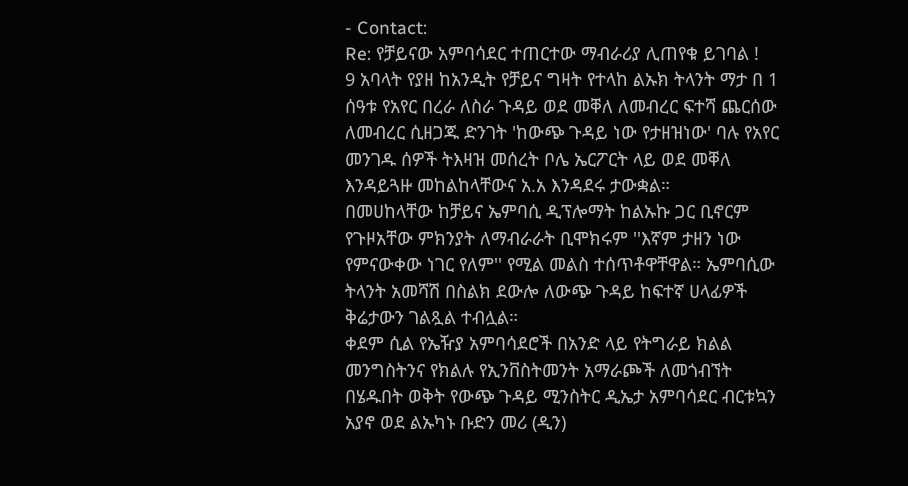- Contact:
Re: የቻይናው አምባሳደር ተጠርተው ማብራሪያ ሊጠየቁ ይገባል !
9 አባላት የያዘ ከአንዲት የቻይና ግዛት የተላከ ልኡክ ትላንት ማታ በ 1 ሰዓቱ የአየር በረራ ለስራ ጉዳይ ወደ መቐለ ለመብረር ፍተሻ ጨርሰው ለመብረር ሲዘጋጁ ድንገት 'ከውጭ ጉዳይ ነው የታዘዝነው' ባሉ የአየር መንገዱ ሰዎች ትእዛዝ መሰረት ቦሌ ኤርፖርት ላይ ወደ መቐለ እንዳይጓዙ መከልከላቸውና አ.አ እንዳደሩ ታውቋል።
በመሀከላቸው ከቻይና ኤምባሲ ዲፕሎማት ከልኡኩ ጋር ቢኖርም የጉዞአቸው ምክንያት ለማብራራት ቢሞክሩም ''እኛም ታዘን ነው የምናውቀው ነገር የለም'' የሚል መልስ ተሰጥቶዋቸዋል። ኤምባሲው ትላንት አመሻሽ በስልክ ደውሎ ለውጭ ጉዳይ ከፍተኛ ሀላፊዎች ቅሬታውን ገልጿል ተብሏል።
ቀደም ሲል የኤዥያ አምባሳደሮች በአንድ ላይ የትግራይ ክልል መንግስትንና የክልሉ የኢንቨስትመንት አማራጮች ለመጎብኘት በሄዱበት ወቅት የውጭ ጉዳይ ሚንስትር ዲኤታ አምባሳደር ብርቱኳን አያኖ ወደ ልኡካኑ ቡድን መሪ (ዲን)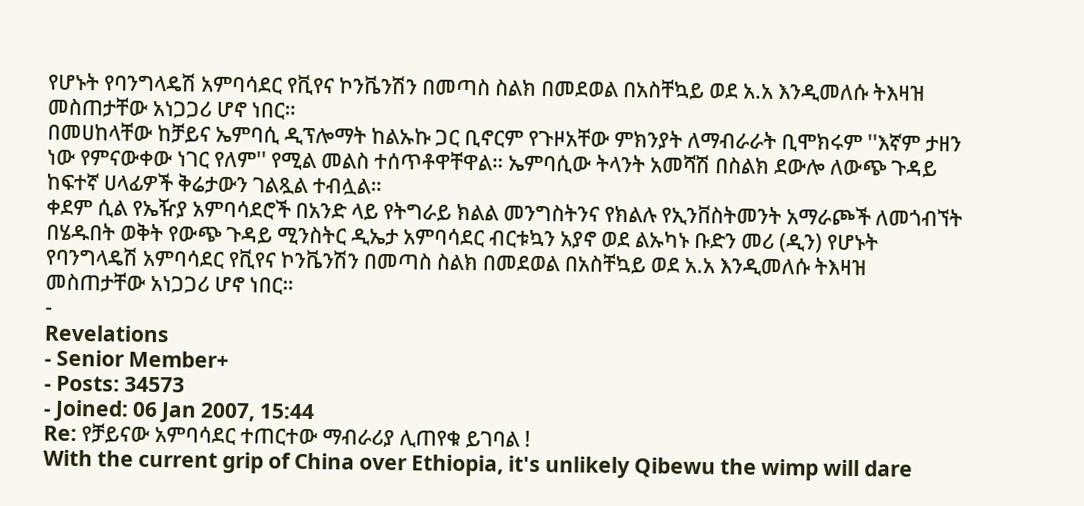የሆኑት የባንግላዴሽ አምባሳደር የቪየና ኮንቬንሽን በመጣስ ስልክ በመደወል በአስቸኳይ ወደ አ.አ እንዲመለሱ ትእዛዝ መስጠታቸው አነጋጋሪ ሆኖ ነበር።
በመሀከላቸው ከቻይና ኤምባሲ ዲፕሎማት ከልኡኩ ጋር ቢኖርም የጉዞአቸው ምክንያት ለማብራራት ቢሞክሩም ''እኛም ታዘን ነው የምናውቀው ነገር የለም'' የሚል መልስ ተሰጥቶዋቸዋል። ኤምባሲው ትላንት አመሻሽ በስልክ ደውሎ ለውጭ ጉዳይ ከፍተኛ ሀላፊዎች ቅሬታውን ገልጿል ተብሏል።
ቀደም ሲል የኤዥያ አምባሳደሮች በአንድ ላይ የትግራይ ክልል መንግስትንና የክልሉ የኢንቨስትመንት አማራጮች ለመጎብኘት በሄዱበት ወቅት የውጭ ጉዳይ ሚንስትር ዲኤታ አምባሳደር ብርቱኳን አያኖ ወደ ልኡካኑ ቡድን መሪ (ዲን) የሆኑት የባንግላዴሽ አምባሳደር የቪየና ኮንቬንሽን በመጣስ ስልክ በመደወል በአስቸኳይ ወደ አ.አ እንዲመለሱ ትእዛዝ መስጠታቸው አነጋጋሪ ሆኖ ነበር።
-
Revelations
- Senior Member+
- Posts: 34573
- Joined: 06 Jan 2007, 15:44
Re: የቻይናው አምባሳደር ተጠርተው ማብራሪያ ሊጠየቁ ይገባል !
With the current grip of China over Ethiopia, it's unlikely Qibewu the wimp will dare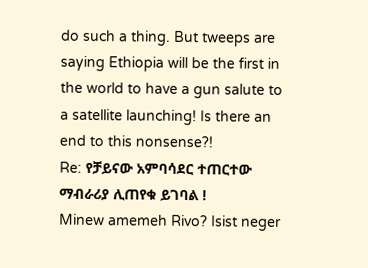do such a thing. But tweeps are saying Ethiopia will be the first in the world to have a gun salute to a satellite launching! Is there an end to this nonsense?!
Re: የቻይናው አምባሳደር ተጠርተው ማብራሪያ ሊጠየቁ ይገባል !
Minew amemeh Rivo? Isist neger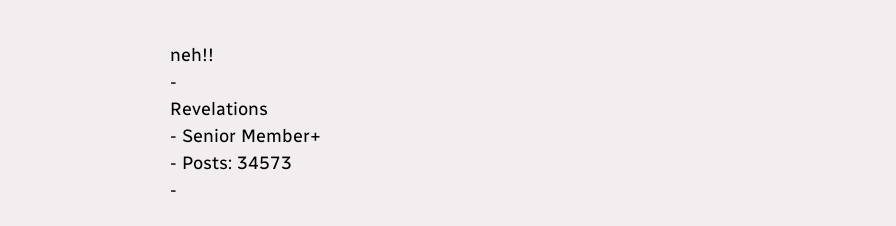neh!!
-
Revelations
- Senior Member+
- Posts: 34573
-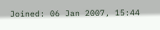Joined: 06 Jan 2007, 15:44